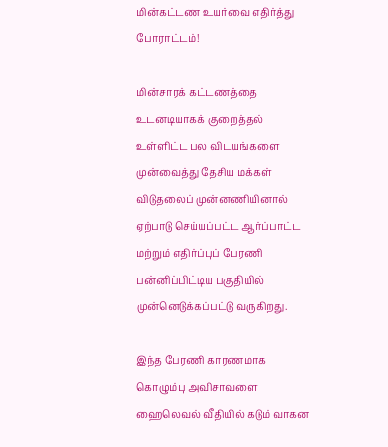மின்கட்டண உயர்வை எதிர்த்து போராட்டம்!

மின்சாரக் கட்டணத்தை உடனடியாகக் குறைத்தல் உள்ளிட்ட பல விடயங்களை முன்வைத்து தேசிய மக்கள் விடுதலைப் முன்னணியினால் ஏற்பாடு செய்யப்பட்ட ஆர்ப்பாட்ட மற்றும் எதிர்ப்புப் பேரணி பன்னிப்பிட்டிய பகுதியில் முன்னெடுக்கப்பட்டு வருகிறது.

இந்த பேரணி காரணமாக கொழும்பு அவிசாவளை ஹைலெவல் வீதியில் கடும் வாகன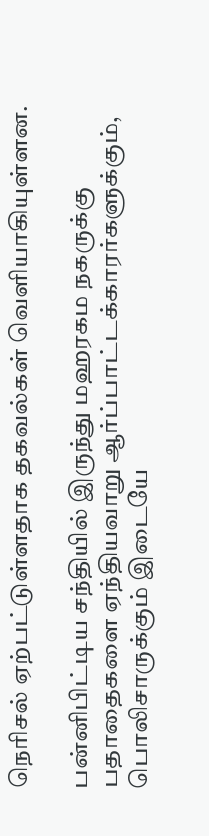நெரிசல் ஏற்பட்டுள்ளதாக தகவல்கள் வெளியாகியுள்ளன.

பன்னிபிட்டிய சந்தியில் இருந்து மஹரகம நகருக்கு பதாதைகளை ஏந்தியவாறு ஆர்ப்பாட்டக்காரர்களுக்கும், பொலிசாருக்கும் இடையே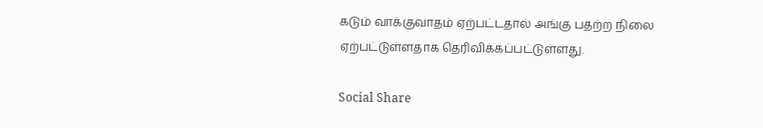கடும் வாக்குவாதம் ஏற்பட்டதால் அங்கு பதற்ற நிலை ஏற்பட்டுள்ளதாக தெரிவிக்கப்பட்டுள்ளது.

Social Share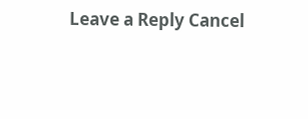Leave a Reply Cancel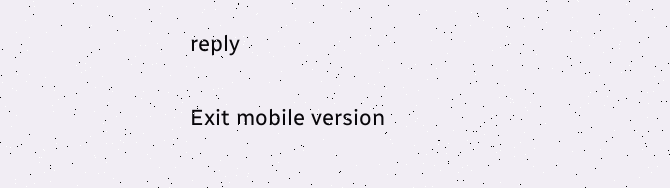reply

Exit mobile version